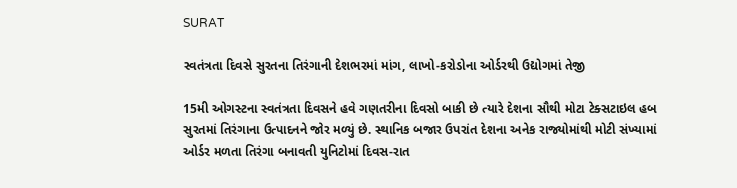SURAT

સ્વતંત્રતા દિવસે સુરતના તિરંગાની દેશભરમાં માંગ, લાખો-કરોડોના ઓર્ડરથી ઉદ્યોગમાં તેજી

15મી ઓગસ્ટના સ્વતંત્રતા દિવસને હવે ગણતરીના દિવસો બાકી છે ત્યારે દેશના સૌથી મોટા ટેક્સટાઇલ હબ સુરતમાં તિરંગાના ઉત્પાદનને જોર મળ્યું છે. સ્થાનિક બજાર ઉપરાંત દેશના અનેક રાજ્યોમાંથી મોટી સંખ્યામાં ઓર્ડર મળતા તિરંગા બનાવતી યુનિટોમાં દિવસ-રાત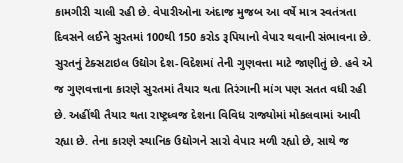કામગીરી ચાલી રહી છે. વેપારીઓના અંદાજ મુજબ આ વર્ષે માત્ર સ્વતંત્રતા દિવસને લઈને સુરતમાં 100થી 150 કરોડ રૂપિયાનો વેપાર થવાની સંભાવના છે. સુરતનું ટેક્સટાઇલ ઉદ્યોગ દેશ-વિદેશમાં તેની ગુણવત્તા માટે જાણીતું છે. હવે એ જ ગુણવત્તાના કારણે સુરતમાં તૈયાર થતા તિરંગાની માંગ પણ સતત વધી રહી છે. અહીંથી તૈયાર થતા રાષ્ટ્રધ્વજ દેશના વિવિધ રાજ્યોમાં મોકલવામાં આવી રહ્યા છે. તેના કારણે સ્થાનિક ઉદ્યોગને સારો વેપાર મળી રહ્યો છે, સાથે જ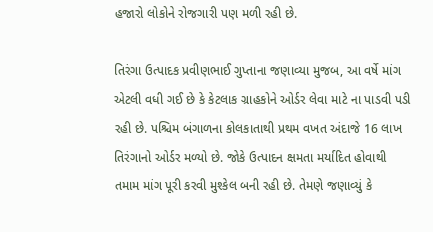હજારો લોકોને રોજગારી પણ મળી રહી છે.

તિરંગા ઉત્પાદક પ્રવીણભાઈ ગુપ્તાના જણાવ્યા મુજબ, આ વર્ષે માંગ એટલી વધી ગઈ છે કે કેટલાક ગ્રાહકોને ઓર્ડર લેવા માટે ના પાડવી પડી રહી છે. પશ્ચિમ બંગાળના કોલકાતાથી પ્રથમ વખત અંદાજે 16 લાખ તિરંગાનો ઓર્ડર મળ્યો છે. જોકે ઉત્પાદન ક્ષમતા મર્યાદિત હોવાથી તમામ માંગ પૂરી કરવી મુશ્કેલ બની રહી છે. તેમણે જણાવ્યું કે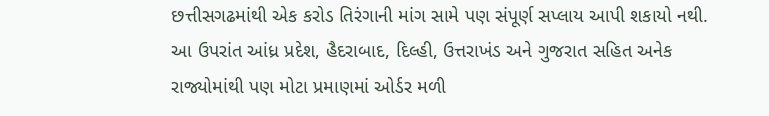છત્તીસગઢમાંથી એક કરોડ તિરંગાની માંગ સામે પણ સંપૂર્ણ સપ્લાય આપી શકાયો નથી. આ ઉપરાંત આંધ્ર પ્રદેશ, હૈદરાબાદ, દિલ્હી, ઉત્તરાખંડ અને ગુજરાત સહિત અનેક રાજ્યોમાંથી પણ મોટા પ્રમાણમાં ઓર્ડર મળી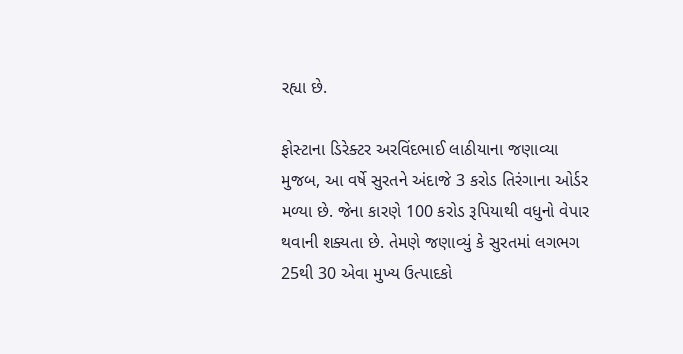રહ્યા છે.

ફોસ્ટાના ડિરેક્ટર અરવિંદભાઈ લાઠીયાના જણાવ્યા મુજબ, આ વર્ષે સુરતને અંદાજે 3 કરોડ તિરંગાના ઓર્ડર મળ્યા છે. જેના કારણે 100 કરોડ રૂપિયાથી વધુનો વેપાર થવાની શક્યતા છે. તેમણે જણાવ્યું કે સુરતમાં લગભગ 25થી 30 એવા મુખ્ય ઉત્પાદકો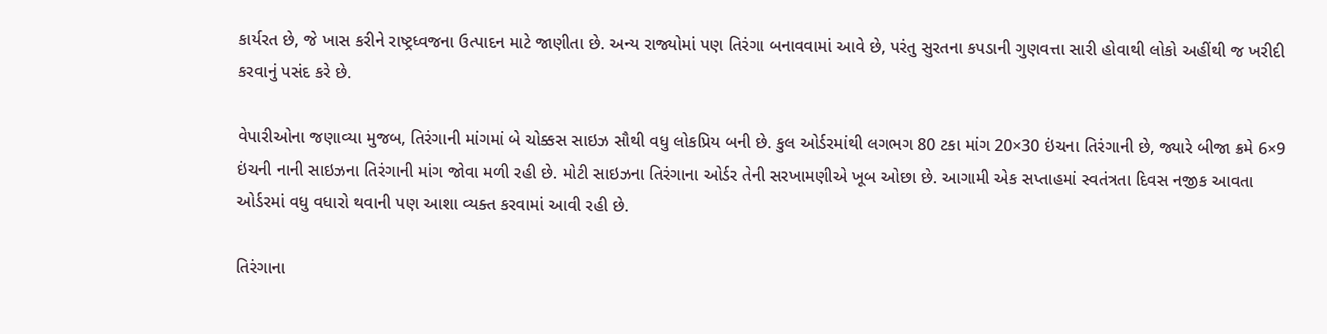કાર્યરત છે, જે ખાસ કરીને રાષ્ટ્રધ્વજના ઉત્પાદન માટે જાણીતા છે. અન્ય રાજ્યોમાં પણ તિરંગા બનાવવામાં આવે છે, પરંતુ સુરતના કપડાની ગુણવત્તા સારી હોવાથી લોકો અહીંથી જ ખરીદી કરવાનું પસંદ કરે છે.

વેપારીઓના જણાવ્યા મુજબ, તિરંગાની માંગમાં બે ચોક્કસ સાઇઝ સૌથી વધુ લોકપ્રિય બની છે. કુલ ઓર્ડરમાંથી લગભગ 80 ટકા માંગ 20×30 ઇંચના તિરંગાની છે, જ્યારે બીજા ક્રમે 6×9 ઇંચની નાની સાઇઝના તિરંગાની માંગ જોવા મળી રહી છે. મોટી સાઇઝના તિરંગાના ઓર્ડર તેની સરખામણીએ ખૂબ ઓછા છે. આગામી એક સપ્તાહમાં સ્વતંત્રતા દિવસ નજીક આવતા ઓર્ડરમાં વધુ વધારો થવાની પણ આશા વ્યક્ત કરવામાં આવી રહી છે.

તિરંગાના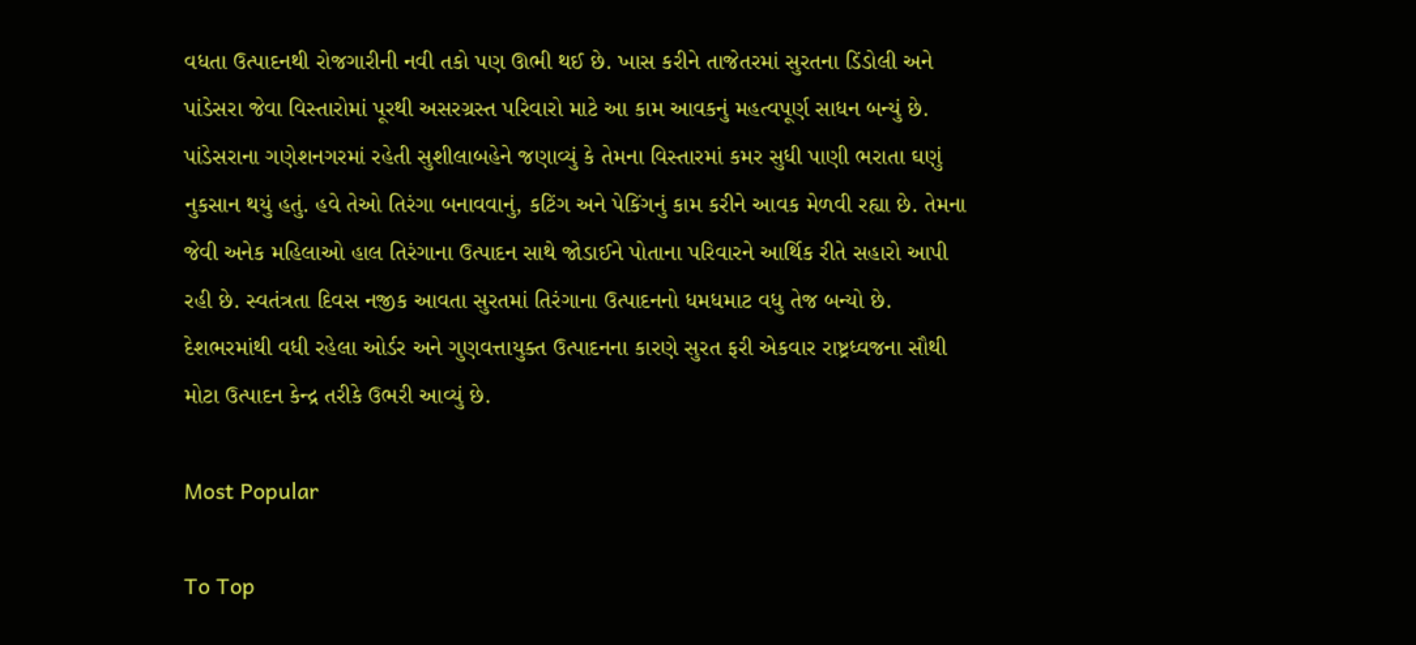વધતા ઉત્પાદનથી રોજગારીની નવી તકો પણ ઊભી થઈ છે. ખાસ કરીને તાજેતરમાં સુરતના ડિંડોલી અને પાંડેસરા જેવા વિસ્તારોમાં પૂરથી અસરગ્રસ્ત પરિવારો માટે આ કામ આવકનું મહત્વપૂર્ણ સાધન બન્યું છે. પાંડેસરાના ગણેશનગરમાં રહેતી સુશીલાબહેને જણાવ્યું કે તેમના વિસ્તારમાં કમર સુધી પાણી ભરાતા ઘણું નુકસાન થયું હતું. હવે તેઓ તિરંગા બનાવવાનું, કટિંગ અને પેકિંગનું કામ કરીને આવક મેળવી રહ્યા છે. તેમના જેવી અનેક મહિલાઓ હાલ તિરંગાના ઉત્પાદન સાથે જોડાઈને પોતાના પરિવારને આર્થિક રીતે સહારો આપી રહી છે. સ્વતંત્રતા દિવસ નજીક આવતા સુરતમાં તિરંગાના ઉત્પાદનનો ધમધમાટ વધુ તેજ બન્યો છે. દેશભરમાંથી વધી રહેલા ઓર્ડર અને ગુણવત્તાયુક્ત ઉત્પાદનના કારણે સુરત ફરી એકવાર રાષ્ટ્રધ્વજના સૌથી મોટા ઉત્પાદન કેન્દ્ર તરીકે ઉભરી આવ્યું છે.

Most Popular

To Top